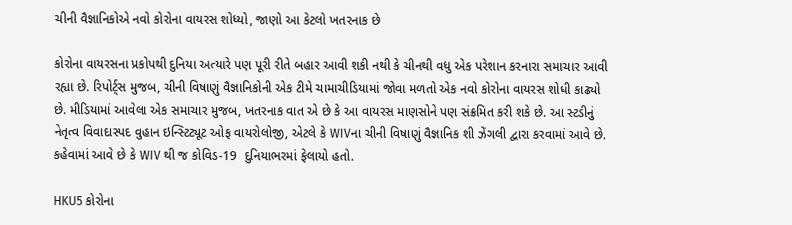ચીની વૈજ્ઞાનિકોએ નવો કોરોના વાયરસ શોધ્યો, જાણો આ કેટલો ખતરનાક છે

કોરોના વાયરસના પ્રકોપથી દુનિયા અત્યારે પણ પૂરી રીતે બહાર આવી શકી નથી કે ચીનથી વધુ એક પરેશાન કરનારા સમાચાર આવી રહ્યા છે. રિપોર્ટ્સ મુજબ, ચીની વિષાણું વૈજ્ઞાનિકોની એક ટીમે ચામાચીડિયામાં જોવા મળતો એક નવો કોરોના વાયરસ શોધી કાઢ્યો છે. મીડિયામાં આવેલા એક સમાચાર મુજબ, ખતરનાક વાત એ છે કે આ વાયરસ માણસોને પણ સંક્રમિત કરી શકે છે. આ સ્ટડીનું નેતૃત્વ વિવાદાસ્પદ વુહાન ઇન્સ્ટિટ્યૂટ ઓફ વાયરોલોજી, એટલે કે WIVના ચીની વિષાણું વૈજ્ઞાનિક શી ઝેંગલી દ્વારા કરવામાં આવે છે. કહેવામાં આવે છે કે WIV થી જ કોવિડ-19  દુનિયાભરમાં ફેલાયો હતો.

HKU5 કોરોના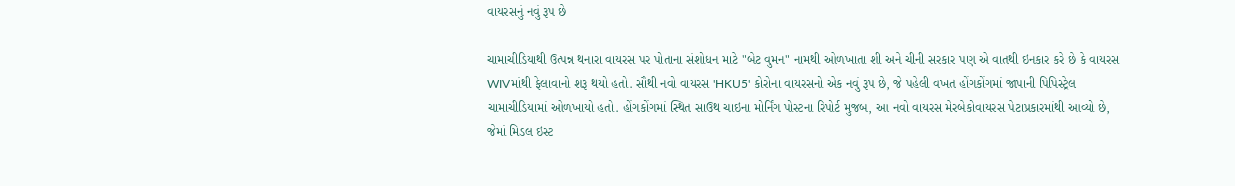વાયરસનું નવું રૂપ છે

ચામાચીડિયાથી ઉત્પન્ન થનારા વાયરસ પર પોતાના સંશોધન માટે "બેટ વુમન" નામથી ઓળખાતા શી અને ચીની સરકાર પણ એ વાતથી ઇનકાર કરે છે કે વાયરસ WIVમાંથી ફેલાવાનો શરૂ થયો હતો. સૌથી નવો વાયરસ 'HKU5' કોરોના વાયરસનો એક નવું રૂપ છે, જે પહેલી વખત હોંગકોંગમાં જાપાની પિપિસ્ટ્રેલ ચામાચીડિયામાં ઓળખાયો હતો. હોંગકોંગમાં સ્થિત સાઉથ ચાઇના મોર્નિંગ પોસ્ટના રિપોર્ટ મુજબ, આ નવો વાયરસ મેરબેકોવાયરસ પેટાપ્રકારમાંથી આવ્યો છે, જેમાં મિડલ ઇસ્ટ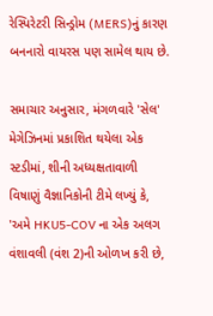રેસ્પિરેટરી સિન્ડ્રોમ (MERS)નું કારણ બનનારો વાયરસ પણ સામેલ થાય છે.

સમાચાર અનુસાર, મંગળવારે 'સેલ' મેગેઝિનમાં પ્રકાશિત થયેલા એક સ્ટડીમાં, શીની અધ્યક્ષતાવાળી વિષાણું વૈજ્ઞાનિકોની ટીમે લખ્યું કે, 'અમે HKU5-COV ના એક અલગ વંશાવલી (વંશ 2)ની ઓળખ કરી છે,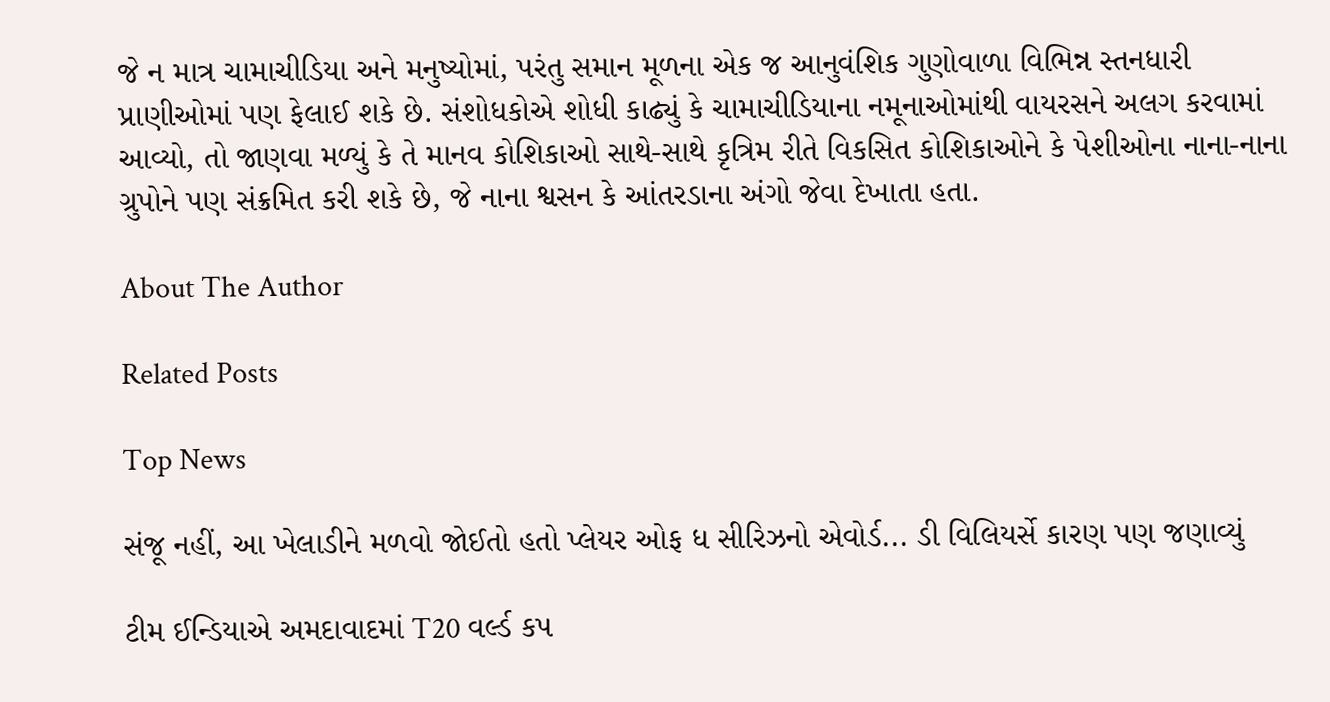જે ન માત્ર ચામાચીડિયા અને મનુષ્યોમાં, પરંતુ સમાન મૂળના એક જ આનુવંશિક ગુણોવાળા વિભિન્ન સ્તનધારી પ્રાણીઓમાં પણ ફેલાઈ શકે છે. સંશોધકોએ શોધી કાઢ્યું કે ચામાચીડિયાના નમૂનાઓમાંથી વાયરસને અલગ કરવામાં આવ્યો, તો જાણવા મળ્યું કે તે માનવ કોશિકાઓ સાથે-સાથે કૃત્રિમ રીતે વિકસિત કોશિકાઓને કે પેશીઓના નાના-નાના ગ્રુપોને પણ સંક્રમિત કરી શકે છે, જે નાના શ્વસન કે આંતરડાના અંગો જેવા દેખાતા હતા.

About The Author

Related Posts

Top News

સંજૂ નહીં, આ ખેલાડીને મળવો જોઈતો હતો પ્લેયર ઓફ ધ સીરિઝનો એવોર્ડ... ડી વિલિયર્સે કારણ પણ જણાવ્યું

ટીમ ઈન્ડિયાએ અમદાવાદમાં T20 વર્લ્ડ કપ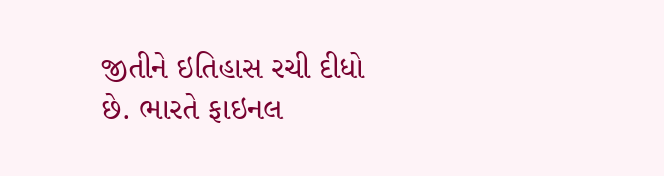જીતીને ઇતિહાસ રચી દીધો છે. ભારતે ફાઇનલ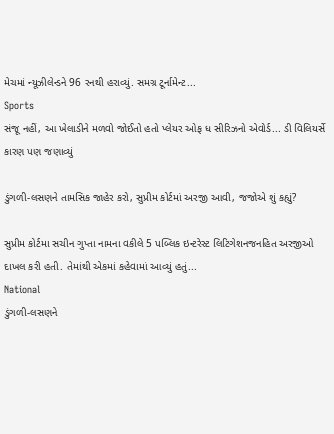મેચમાં ન્યૂઝીલેન્ડને 96 રનથી હરાવ્યું. સમગ્ર ટૂર્નામેન્ટ...
Sports
સંજૂ નહીં, આ ખેલાડીને મળવો જોઈતો હતો પ્લેયર ઓફ ધ સીરિઝનો એવોર્ડ... ડી વિલિયર્સે કારણ પણ જણાવ્યું

ડુંગળી-લસણને તામસિક જાહેર કરો, સુપ્રીમ કોર્ટમાં અરજી આવી, જજોએ શું કહ્યું?

સુપ્રીમ કોર્ટમા સચીન ગુપ્તા નામના વકીલે 5 પબ્લિક ઇન્ટરેસ્ટ લિટિગેશનજનહિત અરજીઓ દાખલ કરી હતી. તેમાંથી એકમાં કહેવામાં આવ્યું હતું...
National
ડુંગળી-લસણને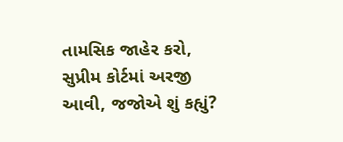તામસિક જાહેર કરો, સુપ્રીમ કોર્ટમાં અરજી આવી, જજોએ શું કહ્યું?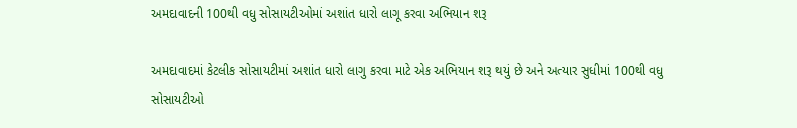અમદાવાદની 100થી વધુ સોસાયટીઓમાં અશાંત ધારો લાગૂ કરવા અભિયાન શરૂ

અમદાવાદમાં કેટલીક સોસાયટીમાં અશાંત ધારો લાગુ કરવા માટે એક અભિયાન શરૂ થયું છે અને અત્યાર સુધીમાં 100થી વધુ સોસાયટીઓ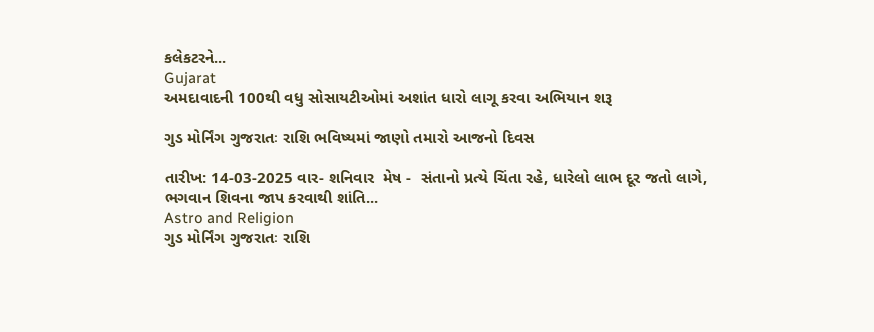કલેકટરને...
Gujarat
અમદાવાદની 100થી વધુ સોસાયટીઓમાં અશાંત ધારો લાગૂ કરવા અભિયાન શરૂ

ગુડ મોર્નિંગ ગુજરાતઃ રાશિ ભવિષ્યમાં જાણો તમારો આજનો દિવસ

તારીખ: 14-03-2025 વાર- શનિવાર  મેષ -  સંતાનો પ્રત્યે ચિંતા રહે, ધારેલો લાભ દૂર જતો લાગે, ભગવાન શિવના જાપ કરવાથી શાંતિ...
Astro and Religion
ગુડ મોર્નિંગ ગુજરાતઃ રાશિ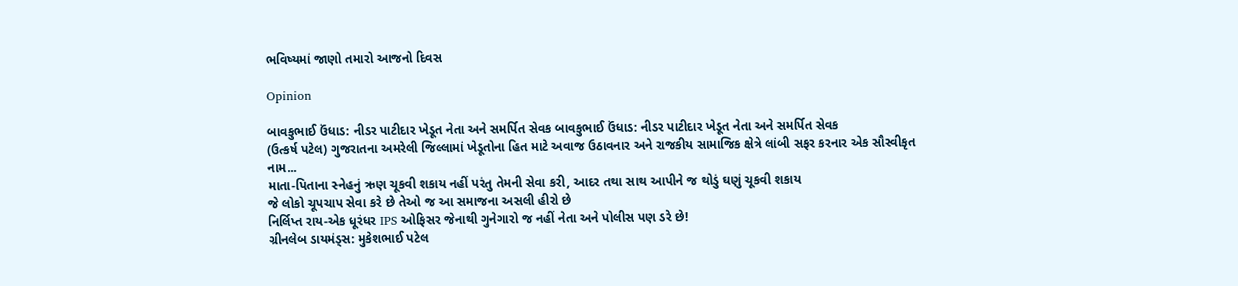ભવિષ્યમાં જાણો તમારો આજનો દિવસ

Opinion

બાવકુભાઈ ઉંધાડ: નીડર પાટીદાર ખેડૂત નેતા અને સમર્પિત સેવક બાવકુભાઈ ઉંધાડ: નીડર પાટીદાર ખેડૂત નેતા અને સમર્પિત સેવક
(ઉત્કર્ષ પટેલ) ગુજરાતના અમરેલી જિલ્લામાં ખેડૂતોના હિત માટે અવાજ ઉઠાવનાર અને રાજકીય સામાજિક ક્ષેત્રે લાંબી સફર કરનાર એક સૌસ્વીકૃત નામ...
માતા-પિતાના સ્નેહનું ઋણ ચૂકવી શકાય નહીં પરંતુ તેમની સેવા કરી, આદર તથા સાથ આપીને જ થોડું ઘણું ચૂકવી શકાય
જે લોકો ચૂપચાપ સેવા કરે છે તેઓ જ આ સમાજના અસલી હીરો છે
નિર્લિપ્ત રાય-એક ધૂરંધર IPS ઓફિસર જેનાથી ગુનેગારો જ નહીં નેતા અને પોલીસ પણ ડરે છે!
ગ્રીનલેબ ડાયમંડ્સ: મુકેશભાઈ પટેલ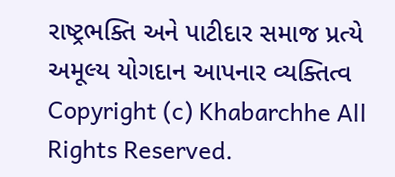રાષ્ટ્રભક્તિ અને પાટીદાર સમાજ પ્રત્યે અમૂલ્ય યોગદાન આપનાર વ્યક્તિત્વ
Copyright (c) Khabarchhe All Rights Reserved.